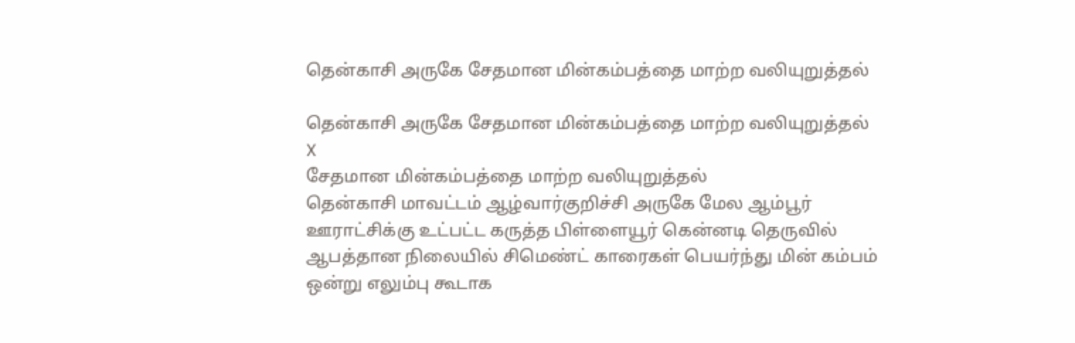தென்காசி அருகே சேதமான மின்கம்பத்தை மாற்ற வலியுறுத்தல்

தென்காசி அருகே சேதமான மின்கம்பத்தை மாற்ற வலியுறுத்தல்
X
சேதமான மின்கம்பத்தை மாற்ற வலியுறுத்தல்
தென்காசி மாவட்டம் ஆழ்வார்குறிச்சி அருகே மேல ஆம்பூர் ஊராட்சிக்கு உட்பட்ட கருத்த பிள்ளையூர் கென்னடி தெருவில் ஆபத்தான நிலையில் சிமெண்ட் காரைகள் பெயர்ந்து மின் கம்பம் ஒன்று எலும்பு கூடாக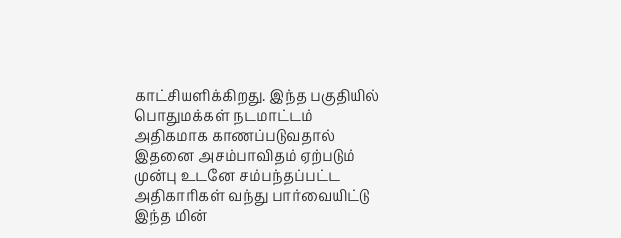காட்சியளிக்கிறது. இந்த பகுதியில் பொதுமக்கள் நடமாட்டம் அதிகமாக காணப்படுவதால் இதனை அசம்பாவிதம் ஏற்படும் முன்பு உடனே சம்பந்தப்பட்ட அதிகாரிகள் வந்து பார்வையிட்டு இந்த மின்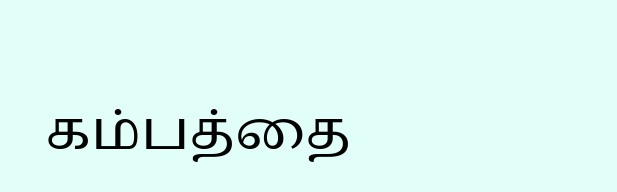கம்பத்தை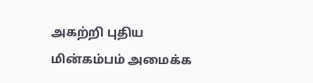அகற்றி புதிய மின்கம்பம் அமைக்க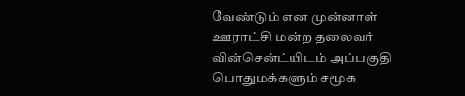வேண்டும் என முன்னாள் ஊராட்சி மன்ற தலைவர் வின்சென்ட்யிடம் அப்பகுதி பொதுமக்களும் சமூக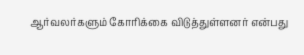ஆர்வலர்களும் கோரிக்கை விடுத்துள்ளனர் என்பது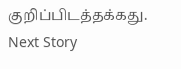குறிப்பிடத்தக்கது.
Next Story